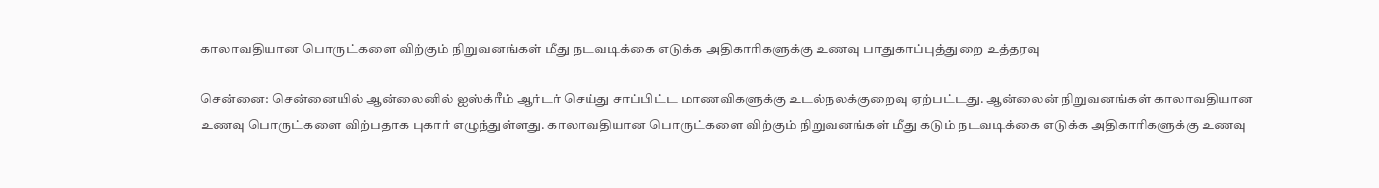காலாவதியான பொருட்களை விற்கும் நிறுவனங்கள் மீது நடவடிக்கை எடுக்க அதிகாரிகளுக்கு உணவு பாதுகாப்புத்துறை உத்தரவு

சென்னை: சென்னையில் ஆன்லைனில் ஐஸ்க்ரீம் ஆர்டர் செய்து சாப்பிட்ட மாணவிகளுக்கு உடல்நலக்குறைவு ஏற்பட்டது. ஆன்லைன் நிறுவனங்கள் காலாவதியான உணவு பொருட்களை விற்பதாக புகார் எழுந்துள்ளது. காலாவதியான பொருட்களை விற்கும் நிறுவனங்கள் மீது கடும் நடவடிக்கை எடுக்க அதிகாரிகளுக்கு உணவு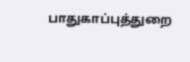பாதுகாப்புத்துறை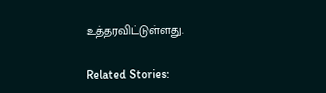உத்தரவிட்டுள்ளது.

Related Stories: